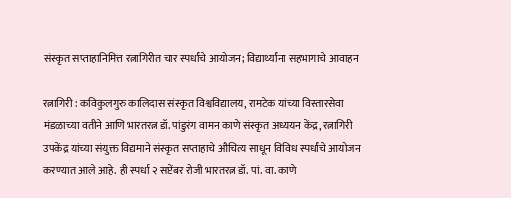संस्कृत सप्ताहानिमित्त रत्नागिरीत चार स्पर्धांचे आयोजन; विद्यार्थ्यांना सहभागाचे आवाहन

रत्नागिरी : कविकुलगुरु कालिदास संस्कृत विश्वविद्यालय, रामटेक यांच्या विस्तारसेवा मंडळाच्या वतीने आणि भारतरत्न डॉ. पांडुरंग वामन काणे संस्कृत अध्ययन केंद्र, रत्नागिरी उपकेंद्र यांच्या संयुक्त विद्यमाने संस्कृत सप्ताहाचे औचित्य साधून विविध स्पर्धांचे आयोजन करण्यात आले आहे. ही स्पर्धा २ सप्टेंबर रोजी भारतरत्न डॉ. पां. वा. काणे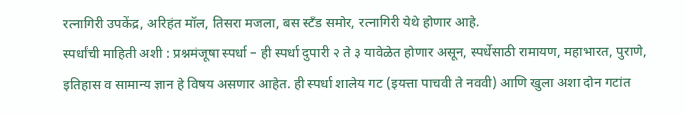रत्नागिरी उपकेंद्र, अरिहंत मॉल, तिसरा मजला, बस स्टँड समोर, रत्नागिरी येथे होणार आहे.
स्पर्धांची माहिती अशी : प्रश्नमंजूषा स्पर्धा – ही स्पर्धा दुपारी २ ते ३ यावेळेत होणार असून, स्पर्धेसाठी रामायण, महाभारत, पुराणे, इतिहास व सामान्य ज्ञान हे विषय असणार आहेत. ही स्पर्धा शालेय गट (इयत्ता पाचवी ते नववी) आणि खुला अशा दोन गटांत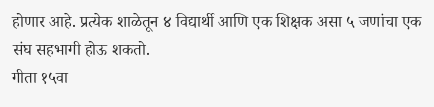होणार आहे. प्रत्येक शाळेतून ४ विद्यार्थी आणि एक शिक्षक असा ५ जणांचा एक संघ सहभागी होऊ शकतो.
गीता १५वा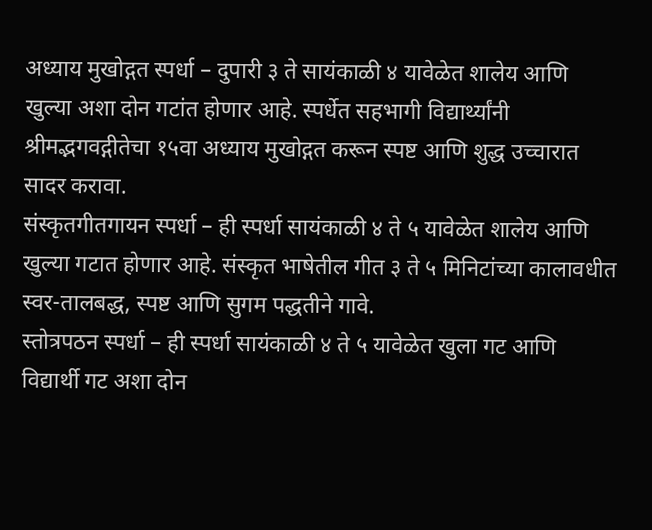अध्याय मुखोद्गत स्पर्धा – दुपारी ३ ते सायंकाळी ४ यावेळेत शालेय आणि खुल्या अशा दोन गटांत होणार आहे. स्पर्धेत सहभागी विद्यार्थ्यांनी श्रीमद्भगवद्गीतेचा १५वा अध्याय मुखोद्गत करून स्पष्ट आणि शुद्ध उच्चारात सादर करावा.
संस्कृतगीतगायन स्पर्धा – ही स्पर्धा सायंकाळी ४ ते ५ यावेळेत शालेय आणि खुल्या गटात होणार आहे. संस्कृत भाषेतील गीत ३ ते ५ मिनिटांच्या कालावधीत स्वर-तालबद्ध, स्पष्ट आणि सुगम पद्धतीने गावे.
स्तोत्रपठन स्पर्धा – ही स्पर्धा सायंकाळी ४ ते ५ यावेळेत खुला गट आणि विद्यार्थी गट अशा दोन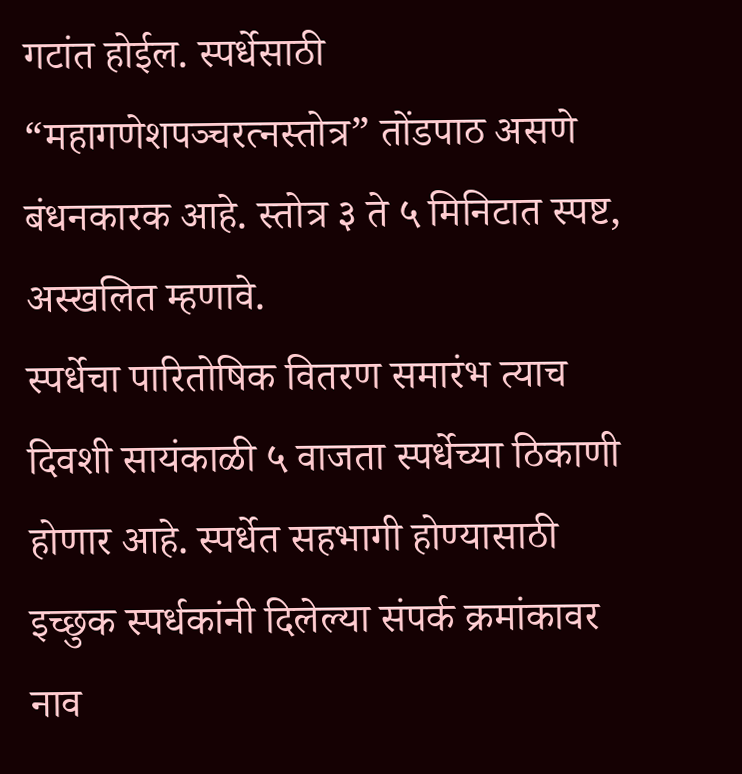गटांत होईल. स्पर्धेसाठी “महागणेशपञ्चरत्नस्तोत्र” तोंडपाठ असणे बंधनकारक आहे. स्तोत्र ३ ते ५ मिनिटात स्पष्ट, अस्खलित म्हणावे.
स्पर्धेचा पारितोषिक वितरण समारंभ त्याच दिवशी सायंकाळी ५ वाजता स्पर्धेच्या ठिकाणी होणार आहे. स्पर्धेत सहभागी होण्यासाठी इच्छुक स्पर्धकांनी दिलेल्या संपर्क क्रमांकावर नाव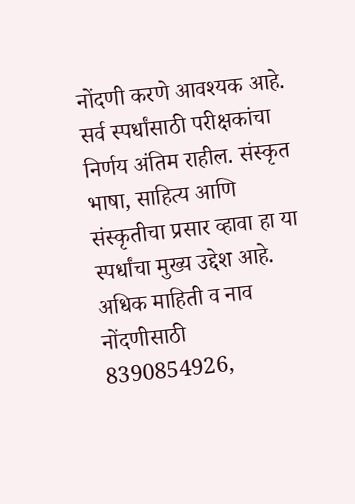नोंदणी करणे आवश्यक आहे. सर्व स्पर्धांसाठी परीक्षकांचा निर्णय अंतिम राहील. संस्कृत भाषा, साहित्य आणि संस्कृतीचा प्रसार व्हावा हा या स्पर्धांचा मुख्य उद्देश आहे.
अधिक माहिती व नाव नोंदणीसाठी 8390854926,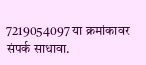7219054097 या क्रमांकावर संपर्क साधावा.